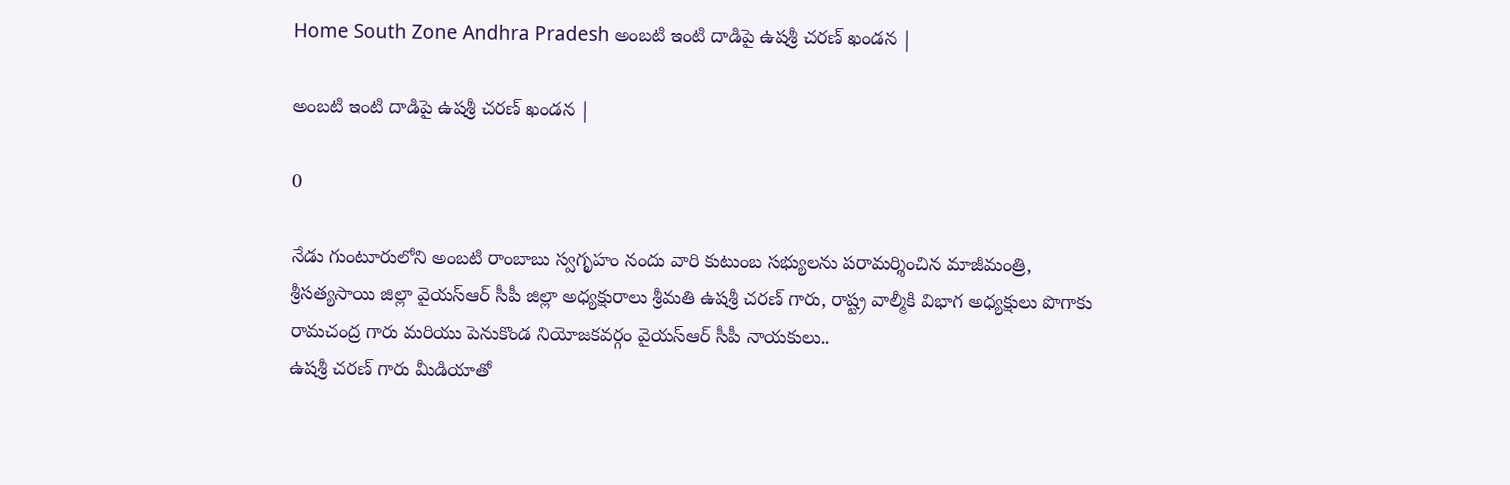Home South Zone Andhra Pradesh అంబటి ఇంటి దాడిపై ఉషశ్రీ చరణ్ ఖండన |

అంబటి ఇంటి దాడిపై ఉషశ్రీ చరణ్ ఖండన |

0

నేడు గుంటూరులోని అంబటి రాంబాబు స్వగృహం నందు వారి కుటుంబ సభ్యులను పరామర్శించిన మాజీమంత్రి, శ్రీసత్యసాయి జిల్లా వైయస్ఆర్ సీపీ జిల్లా అధ్యక్షురాలు శ్రీమతి ఉషశ్రీ చరణ్ గారు, రాష్ట్ర వాల్మీకి విభాగ అధ్యక్షులు పొగాకు రామచంద్ర గారు మరియు పెనుకొండ నియోజకవర్గం వైయస్ఆర్ సీపీ నాయకులు..
ఉషశ్రీ చరణ్ గారు మీడియాతో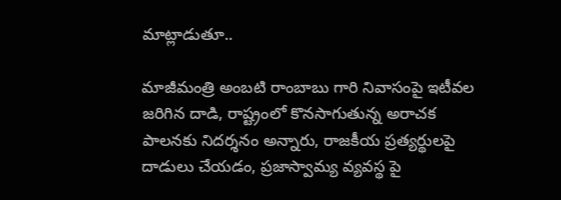మాట్లాడుతూ..

మాజీమంత్రి అంబటి రాంబాబు గారి నివాసంపై ఇటీవల జరిగిన దాడి, రాష్ట్రంలో కొనసాగుతున్న అరాచక పాలనకు నిదర్శనం అన్నారు, రాజకీయ ప్రత్యర్థులపై దాడులు చేయడం, ప్రజాస్వామ్య వ్యవస్థ పై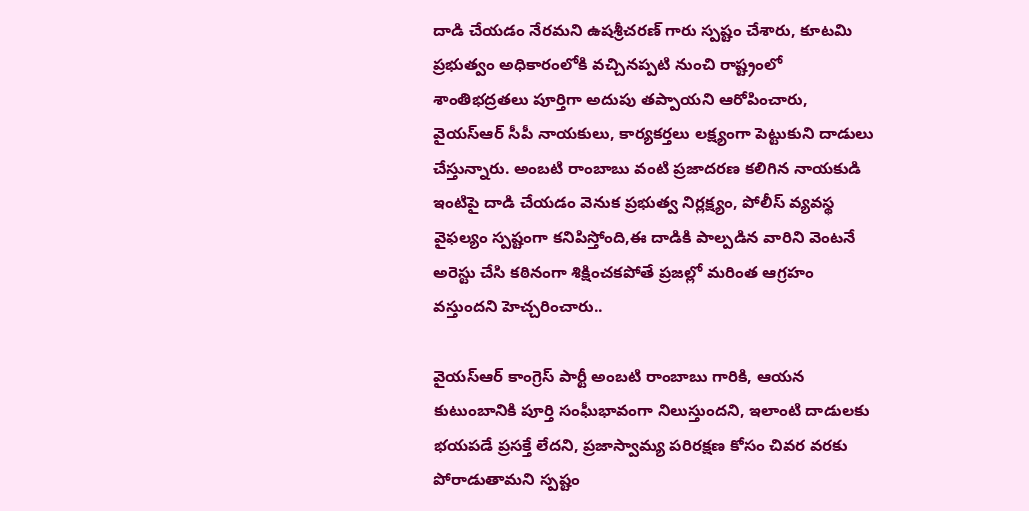దాడి చేయడం నేరమని ఉషశ్రీచరణ్ గారు స్పష్టం చేశారు, కూటమి ప్రభుత్వం అధికారంలోకి వచ్చినప్పటి నుంచి రాష్ట్రంలో శాంతిభద్రతలు పూర్తిగా అదుపు తప్పాయని ఆరోపించారు, వైయస్ఆర్ సీపీ నాయకులు, కార్యకర్తలు లక్ష్యంగా పెట్టుకుని దాడులు చేస్తున్నారు. అంబటి రాంబాబు వంటి ప్రజాదరణ కలిగిన నాయకుడి ఇంటిపై దాడి చేయడం వెనుక ప్రభుత్వ నిర్లక్ష్యం, పోలీస్ వ్యవస్థ వైఫల్యం స్పష్టంగా కనిపిస్తోంది,ఈ దాడికి పాల్పడిన వారిని వెంటనే అరెస్టు చేసి కఠినంగా శిక్షించకపోతే ప్రజల్లో మరింత ఆగ్రహం వస్తుందని హెచ్చరించారు..

వైయస్ఆర్ కాంగ్రెస్ పార్టీ అంబటి రాంబాబు గారికి, ఆయన కుటుంబానికి పూర్తి సంఘీభావంగా నిలుస్తుందని, ఇలాంటి దాడులకు భయపడే ప్రసక్తే లేదని, ప్రజాస్వామ్య పరిరక్షణ కోసం చివర వరకు పోరాడుతామని స్పష్టం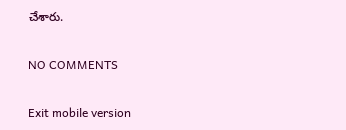చేశారు.

NO COMMENTS

Exit mobile version